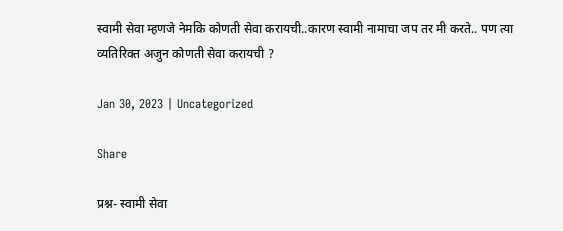स्वामी सेवा म्हणजे नेमकि कोणती सेवा करायची..कारण स्वामी नामाचा जप तर मी करते.. पण त्या व्यतिरिक्त अजुन कोणती सेवा करायची ?

Jan 30, 2023 | Uncategorized

Share

प्रश्न- स्वामी सेवा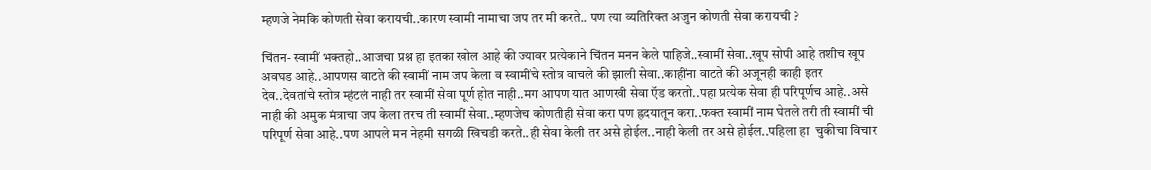म्हणजे नेमकि कोणती सेवा करायची..कारण स्वामी नामाचा जप तर मी करते.. पण त्या व्यतिरिक्त अजुन कोणती सेवा करायची ?

चिंतन- स्वामीं भक्तहो..आजचा प्रश्न हा इतका खोल आहे की ज्यावर प्रत्येकाने चिंतन मनन केले पाहिजे..स्वामीं सेवा..खूप सोपी आहे तशीच खूप अवघड आहे..आपणस वाटते की स्वामीं नाम जप केला व स्वामींचे स्तोत्र वाचले की झाली सेवा..काहींना वाटते की अजूनही काही इतर देव..देवतांचे स्तोत्र म्हंटलं नाही तर स्वामीं सेवा पूर्ण होत नाही..मग आपण यात आणखी सेवा ऍड करतो..पहा प्रत्येक सेवा ही परिपूर्णच आहे..असे नाही की अमुक मंत्राचा जप केला तरच ती स्वामीं सेवा..म्हणजेच कोणतीही सेवा करा पण ह्रदयातून करा..फक्त स्वामीं नाम घेतले तरी ती स्वामीं ची परिपूर्ण सेवा आहे..पण आपले मन नेहमी सगळी खिचडी करते..ही सेवा केली तर असे होईल..नाही केली तर असे होईल..पहिला हा  चुकीचा विचार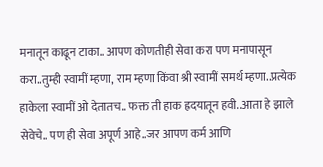मनातून काढून टाका.. आपण कोणतीही सेवा करा पण मनापासून करा..तुम्ही स्वामीं म्हणा, राम म्हणा किंवा श्री स्वामीं समर्थ म्हणा..प्रत्येक हाकेला स्वामीं ओ देतातच.. फक्त ती हाक ह्रदयातून हवी..आता हे झाले सेवेचे.. पण ही सेवा अपूर्ण आहे..जर आपण कर्म आणि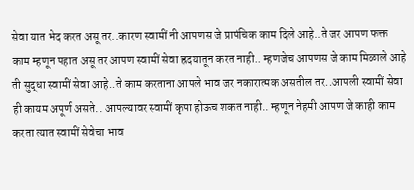सेवा यात भेद करत असू तर..कारण स्वामीं नी आपणस जे प्रापंचिक काम दिले आहे..ते जर आपण फक्त काम म्हणून पहात असू तर आपण स्वामीं सेवा ह्रदयातून करत नाही.. म्हणजेच आपणस जे काम मिळाले आहे ती सुद्धा स्वामीं सेवा आहे..ते काम करताना आपले भाव जर नकारात्मक असतील तर..आपली स्वामीं सेवा ही कायम अपूर्ण असते.. आपल्यावर स्वामीं कृपा होऊच शकत नाही.. म्हणून नेहमी आपण जे काही काम करता त्यात स्वामीं सेवेचा भाव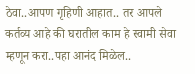ठेवा..आपण गृहिणी आहात.. तर आपले कर्तव्य आहे की घरातील काम हे स्वामी सेवा म्हणून करा..पहा आनंद मिळेल..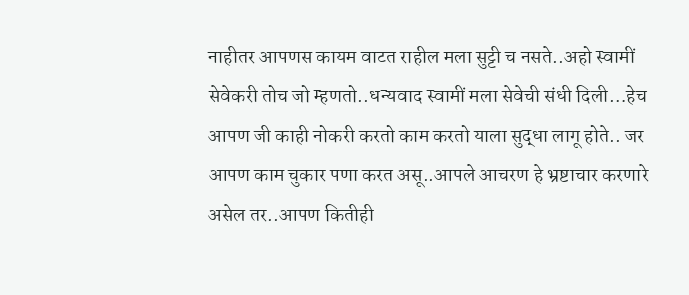नाहीतर आपणस कायम वाटत राहील मला सुट्टी च नसते..अहो स्वामीं सेवेकरी तोच जो म्हणतो..धन्यवाद स्वामीं मला सेवेची संधी दिली…हेच आपण जी काही नोकरी करतो काम करतो याला सुद्धा लागू होते.. जर आपण काम चुकार पणा करत असू..आपले आचरण हे भ्रष्टाचार करणारे असेल तर..आपण कितीही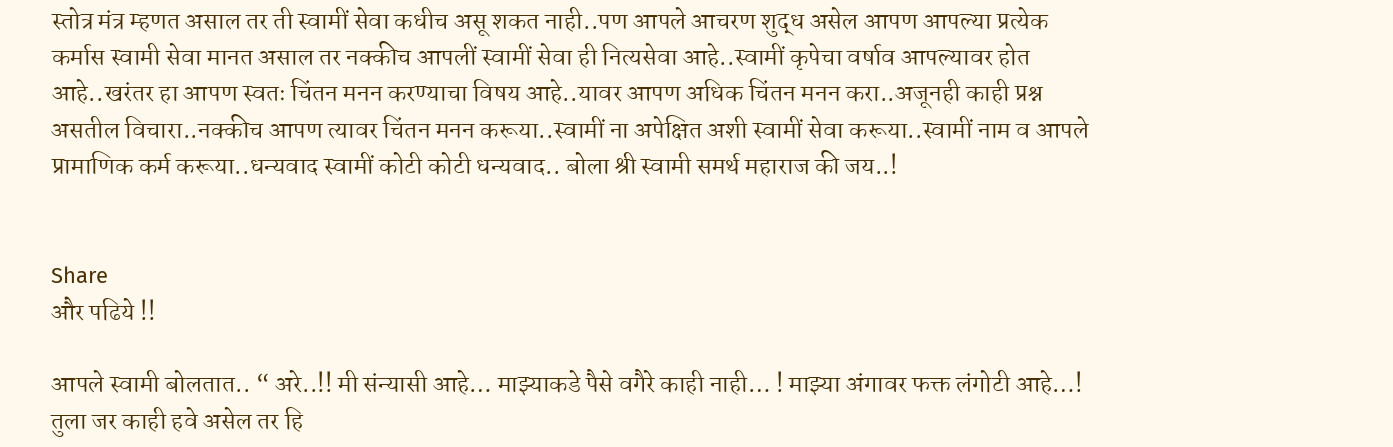स्तोत्र मंत्र म्हणत असाल तर ती स्वामीं सेवा कधीच असू शकत नाही..पण आपले आचरण शुद्ध असेल आपण आपल्या प्रत्येक कर्मास स्वामी सेवा मानत असाल तर नक्कीच आपलीं स्वामीं सेवा ही नित्यसेवा आहे..स्वामीं कृपेचा वर्षाव आपल्यावर होत आहे..खरंतर हा आपण स्वतः चिंतन मनन करण्याचा विषय आहे..यावर आपण अधिक चिंतन मनन करा..अजूनही काही प्रश्न असतील विचारा..नक्कीच आपण त्यावर चिंतन मनन करूया..स्वामीं ना अपेक्षित अशी स्वामीं सेवा करूया..स्वामीं नाम व आपले प्रामाणिक कर्म करूया..धन्यवाद स्वामीं कोटी कोटी धन्यवाद.. बोला श्री स्वामी समर्थ महाराज की जय..!


Share
और पढिये !!

आपले स्वामी बोलतात.. “ अरे..!! मी संन्यासी आहे… माझ्याकडे पैसे वगैरे काही नाही… ! माझ्या अंगावर फक्त लंगोटी आहे…! तुला जर काही हवे असेल तर हि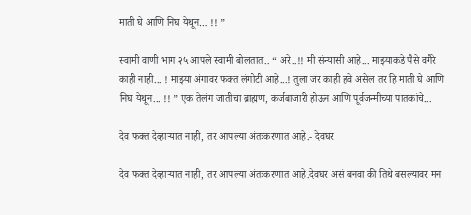माती घे आणि निघ येथून… !! ”

स्वामी वाणी भाग २५ आपले स्वामी बोलतात.. “ अरे..!! मी संन्यासी आहे... माझ्याकडे पैसे वगैरे काही नाही... ! माझ्या अंगावर फक्त लंगोटी आहे...! तुला जर काही हवे असेल तर हि माती घे आणि निघ येथून... !! ” एक तेलंग जातीचा ब्राह्मण, कर्जबाजारी होऊन आणि पूर्वजन्मीच्या पातकांचे...

देव फक्त देव्हाऱ्यात नाही, तर आपल्या अंतःकरणात आहे.- देवघर

देव फक्त देव्हाऱ्यात नाही, तर आपल्या अंतःकरणात आहे.देवघर असं बनवा की तिथे बसल्यावर मन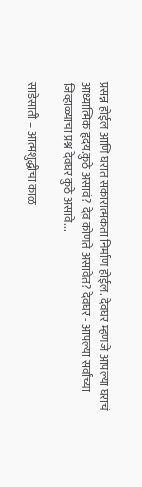प्रसन्न होईल आणि घरात सकारात्मकता निर्माण होईल. देवघर म्हणजे आपल्या घराचं आध्यात्मिक हृदय.कुठे असावं? देव कोणते असावेत? देवघर - आपल्या सर्वांच्या जिव्हाळ्याचा प्रश्न देवघर कुठे असावे...

साडेसाती – आत्मशुद्धीचा काळ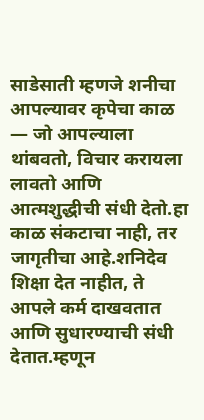साडेसाती म्हणजे शनीचा आपल्यावर कृपेचा काळ — जो आपल्याला थांबवतो, विचार करायला लावतो आणि आत्मशुद्धीची संधी देतो.हा काळ संकटाचा नाही, तर जागृतीचा आहे.शनिदेव शिक्षा देत नाहीत, ते आपले कर्म दाखवतात आणि सुधारण्याची संधी देतात.म्हणून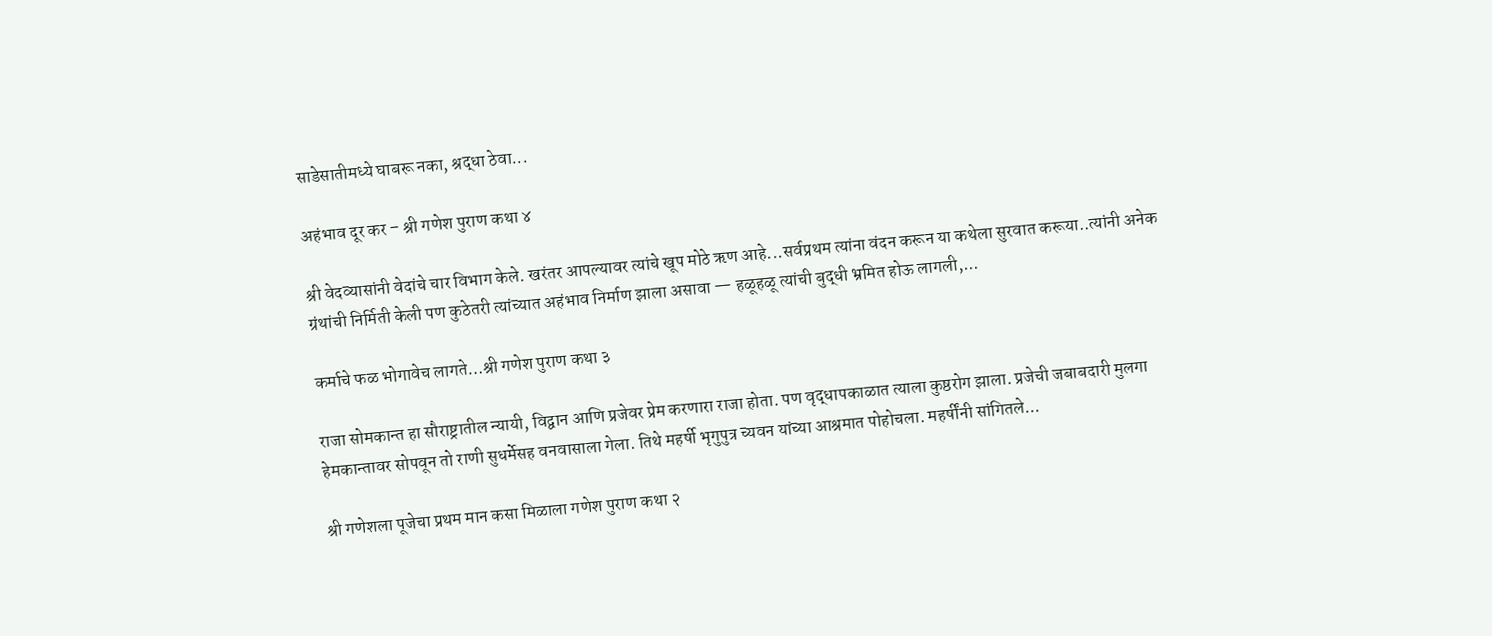साडेसातीमध्ये घाबरू नका, श्रद्धा ठेवा...

अहंभाव दूर कर – श्री गणेश पुराण कथा ४

श्री वेदव्यासांनी वेदांचे चार विभाग केले. खरंतर आपल्यावर त्यांचे खूप मोठे ऋण आहे...सर्वप्रथम त्यांना वंदन करून या कथेला सुरवात करूया..त्यांनी अनेक ग्रंथांची निर्मिती केली पण कुठेतरी त्यांच्यात अहंभाव निर्माण झाला असावा — हळूहळू त्यांची बुद्धी भ्रमित होऊ लागली,...

कर्माचे फळ भोगावेच लागते…श्री गणेश पुराण कथा ३

राजा सोमकान्त हा सौराष्ट्रातील न्यायी, विद्वान आणि प्रजेवर प्रेम करणारा राजा होता. पण वृद्धापकाळात त्याला कुष्ठरोग झाला. प्रजेची जबाबदारी मुलगा हेमकान्तावर सोपवून तो राणी सुधर्मेसह वनवासाला गेला. तिथे महर्षी भृगुपुत्र च्यवन यांच्या आश्रमात पोहोचला. महर्षींनी सांगितले...

श्री गणेशला पूजेचा प्रथम मान कसा मिळाला गणेश पुराण कथा २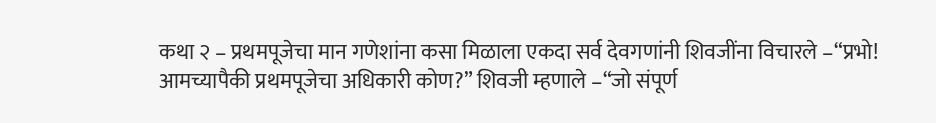कथा २ – प्रथमपूजेचा मान गणेशांना कसा मिळाला एकदा सर्व देवगणांनी शिवजींना विचारले –“प्रभो! आमच्यापैकी प्रथमपूजेचा अधिकारी कोण?” शिवजी म्हणाले –“जो संपूर्ण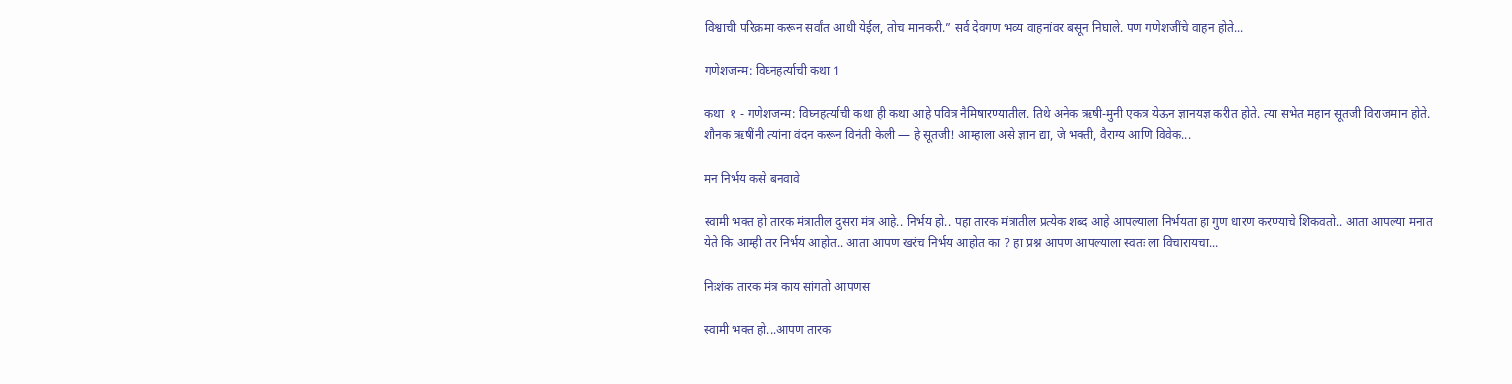विश्वाची परिक्रमा करून सर्वांत आधी येईल, तोच मानकरी.” सर्व देवगण भव्य वाहनांवर बसून निघाले. पण गणेशजींचे वाहन होते...

गणेशजन्म: विघ्नहर्त्याची कथा 1

कथा  १ - गणेशजन्म: विघ्नहर्त्याची कथा ही कथा आहे पवित्र नैमिषारण्यातील. तिथे अनेक ऋषी-मुनी एकत्र येऊन ज्ञानयज्ञ करीत होते. त्या सभेत महान सूतजी विराजमान होते. शौनक ऋषींनी त्यांना वंदन करून विनंती केली — हे सूतजी! आम्हाला असे ज्ञान द्या, जे भक्ती, वैराग्य आणि विवेक...

मन निर्भय कसे बनवावे

स्वामी भक्त हो तारक मंत्रातील दुसरा मंत्र आहे.. निर्भय हो.. पहा तारक मंत्रातील प्रत्येक शब्द आहे आपल्याला निर्भयता हा गुण धारण करण्याचे शिकवतो.. आता आपल्या मनात येते कि आम्ही तर निर्भय आहोत.. आता आपण खरंच निर्भय आहोत का ? हा प्रश्न आपण आपल्याला स्वतः ला विचारायचा...

निःशंक तारक मंत्र काय सांगतो आपणस

स्वामी भक्त हो...आपण तारक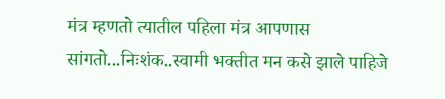मंत्र म्हणतो त्यातील पहिला मंत्र आपणास सांगतो...निःशंक..स्वामी भक्तीत मन कसे झाले पाहिजे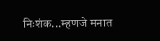निःशंक...म्हणजे मनात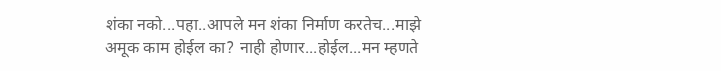शंका नको...पहा..आपले मन शंका निर्माण करतेच...माझे अमूक काम होईल का? नाही होणार...होईल...मन म्हणते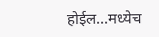होईल...मध्येच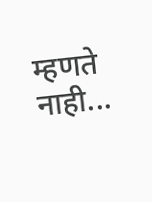म्हणते नाही...